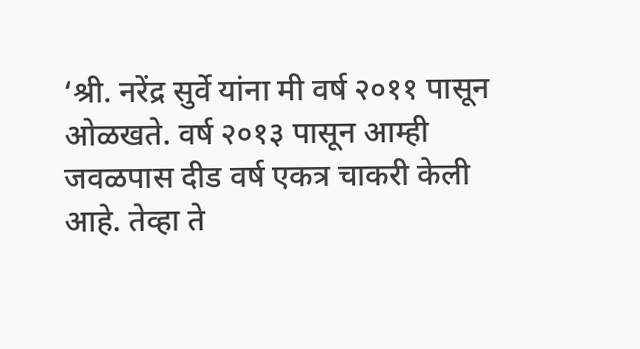‘श्री. नरेंद्र सुर्वे यांना मी वर्ष २०११ पासून ओळखते. वर्ष २०१३ पासून आम्ही जवळपास दीड वर्ष एकत्र चाकरी केली आहे. तेव्हा ते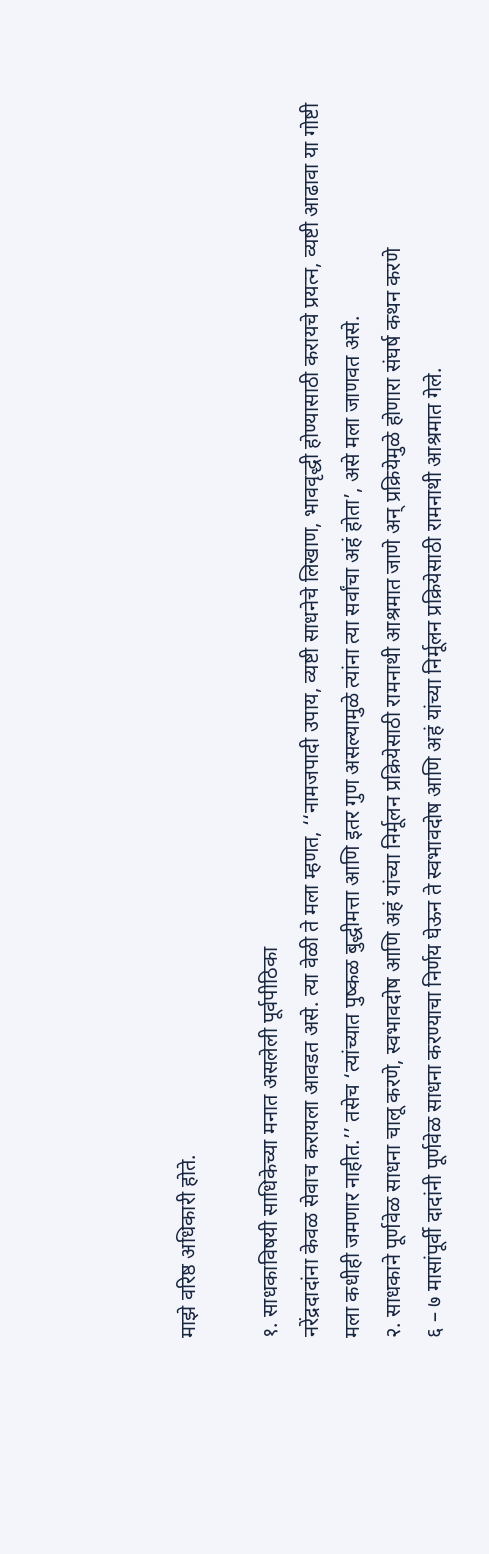माझे वरिष्ठ अधिकारी होते.

१. साधकाविषयी साधिकेच्या मनात असलेली पूर्वपीठिका
नरेंद्रदादांना केवळ सेवाच करायला आवडत असे. त्या वेळी ते मला म्हणत, ‘‘नामजपादी उपाय, व्यष्टी साधनेचे लिखाण, भाववृद्धी होण्यासाठी करायचे प्रयत्न, व्यष्टी आढावा या गोष्टी मला कधीही जमणार नाहीत.’’ तसेच ‘त्यांच्यात पुष्कळ बुद्धीमत्ता आणि इतर गुण असल्यामुळे त्यांना त्या सर्वांचा अहं होता’, असे मला जाणवत असे.
२. साधकाने पूर्णवेळ साधना चालू करणे, स्वभावदोष आणि अहं यांच्या निर्मूलन प्रक्रियेसाठी रामनाथी आश्रमात जाणे अन् प्रक्रियेमुळे होणारा संघर्ष कथन करणे
६ – ७ मासांपूर्वी दादांनी पूर्णवेळ साधना करण्याचा निर्णय घेऊन ते स्वभावदोष आणि अहं यांच्या निर्मूलन प्रक्रियेसाठी रामनाथी आश्रमात गेले.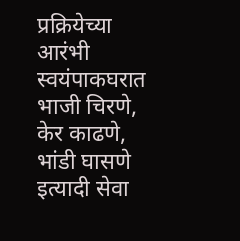प्रक्रियेच्या आरंभी स्वयंपाकघरात भाजी चिरणे, केर काढणे, भांडी घासणे इत्यादी सेवा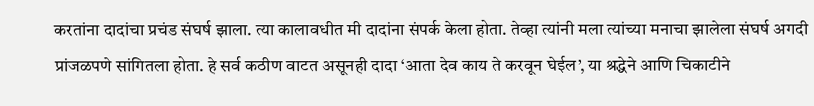करतांना दादांचा प्रचंड संघर्ष झाला. त्या कालावधीत मी दादांना संपर्क केला होता. तेव्हा त्यांनी मला त्यांच्या मनाचा झालेला संघर्ष अगदी प्रांजळपणे सांगितला होता. हे सर्व कठीण वाटत असूनही दादा ‘आता देव काय ते करवून घेईल’, या श्रद्धेने आणि चिकाटीने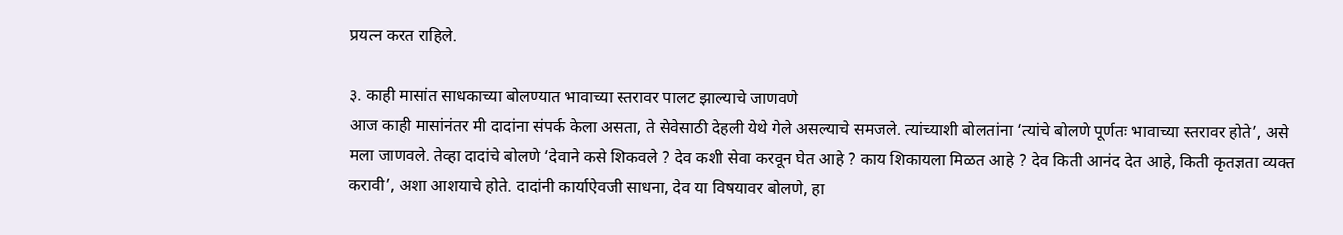प्रयत्न करत राहिले.

३. काही मासांत साधकाच्या बोलण्यात भावाच्या स्तरावर पालट झाल्याचे जाणवणे
आज काही मासांनंतर मी दादांना संपर्क केला असता, ते सेवेसाठी देहली येथे गेले असल्याचे समजले. त्यांच्याशी बोलतांना ‘त्यांचे बोलणे पूर्णतः भावाच्या स्तरावर होते’, असे मला जाणवले. तेव्हा दादांचे बोलणे ‘देवाने कसे शिकवले ? देव कशी सेवा करवून घेत आहे ? काय शिकायला मिळत आहे ? देव किती आनंद देत आहे, किती कृतज्ञता व्यक्त करावी’, अशा आशयाचे होते. दादांनी कार्याऐवजी साधना, देव या विषयावर बोलणे, हा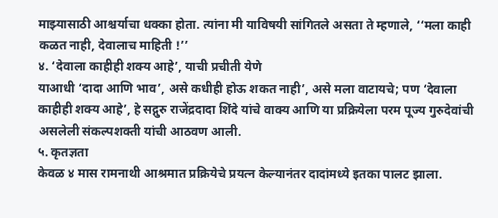माझ्यासाठी आश्चर्याचा धक्का होता. त्यांना मी याविषयी सांगितले असता ते म्हणाले, ‘‘मला काही कळत नाही, देवालाच माहिती !’’
४. ‘देवाला काहीही शक्य आहे’, याची प्रचीती येणे
याआधी ‘दादा आणि भाव’, असे कधीही होऊ शकत नाही’, असे मला वाटायचे; पण ‘देवाला काहीही शक्य आहे’, हे सद्गुरु राजेंद्रदादा शिंदे यांचे वाक्य आणि या प्रक्रियेला परम पूज्य गुरुदेवांची असलेली संकल्पशक्ती यांची आठवण आली.
५. कृतज्ञता
केवळ ४ मास रामनाथी आश्रमात प्रक्रियेचे प्रयत्न केल्यानंतर दादांमध्ये इतका पालट झाला.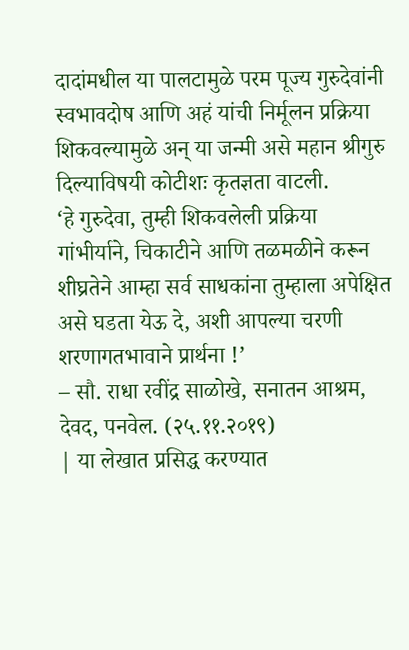दादांमधील या पालटामुळे परम पूज्य गुरुदेवांनी स्वभावदोष आणि अहं यांची निर्मूलन प्रक्रिया शिकवल्यामुळे अन् या जन्मी असे महान श्रीगुरु दिल्याविषयी कोटीशः कृतज्ञता वाटली.
‘हे गुरुदेवा, तुम्ही शिकवलेली प्रक्रिया गांभीर्याने, चिकाटीने आणि तळमळीने करून शीघ्रतेने आम्हा सर्व साधकांना तुम्हाला अपेक्षित असे घडता येऊ दे, अशी आपल्या चरणी शरणागतभावाने प्रार्थना !’
– सौ. राधा रवींद्र साळोखे, सनातन आश्रम, देवद, पनवेल. (२५.११.२०१९)
| या लेखात प्रसिद्ध करण्यात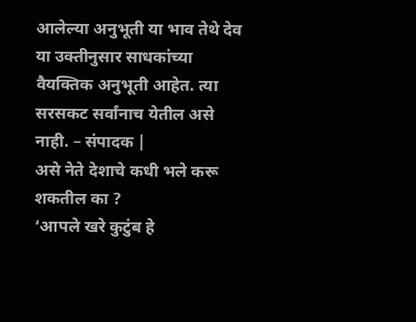आलेल्या अनुभूती या भाव तेथे देव या उक्तीनुसार साधकांच्या वैयक्तिक अनुभूती आहेत. त्या सरसकट सर्वांनाच येतील असे नाही. – संपादक |
असे नेते देशाचे कधी भले करू शकतील का ?
‘आपले खरे कुटुंब हे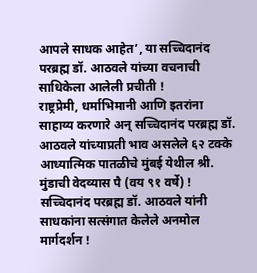आपले साधक आहेत’, या सच्चिदानंद परब्रह्म डॉ. आठवले यांच्या वचनाची साधिकेला आलेली प्रचीती !
राष्ट्रप्रेमी, धर्माभिमानी आणि इतरांना साहाय्य करणारे अन् सच्चिदानंद परब्रह्म डॉ. आठवले यांच्याप्रती भाव असलेले ६२ टक्के आध्यात्मिक पातळीचे मुंबई येथील श्री. मुंडाची वेदव्यास पै (वय ९१ वर्षे) !
सच्चिदानंद परब्रह्म डॉ. आठवले यांनी साधकांना सत्संगात केलेले अनमोल मार्गदर्शन !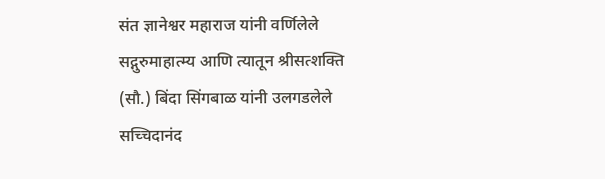संत ज्ञानेश्वर महाराज यांनी वर्णिलेले सद्गुरुमाहात्म्य आणि त्यातून श्रीसत्शक्ति (सौ.) बिंदा सिंगबाळ यांनी उलगडलेले सच्चिदानंद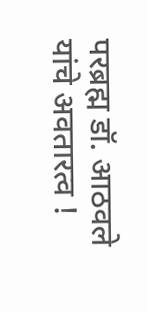परब्रह्म डॉ. आठवले यांचे अवतारत्व !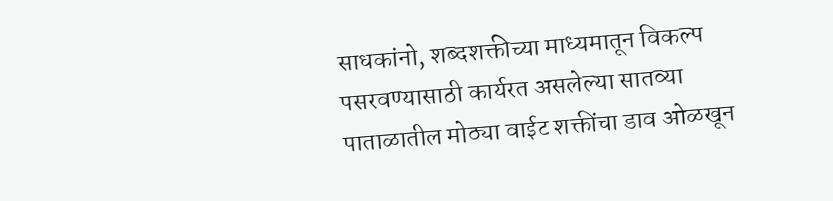साधकांनो, शब्दशक्तीच्या माध्यमातून विकल्प पसरवण्यासाठी कार्यरत असलेल्या सातव्या पाताळातील मोठ्या वाईट शक्तींचा डाव ओळखून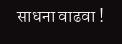साधना वाढवा !